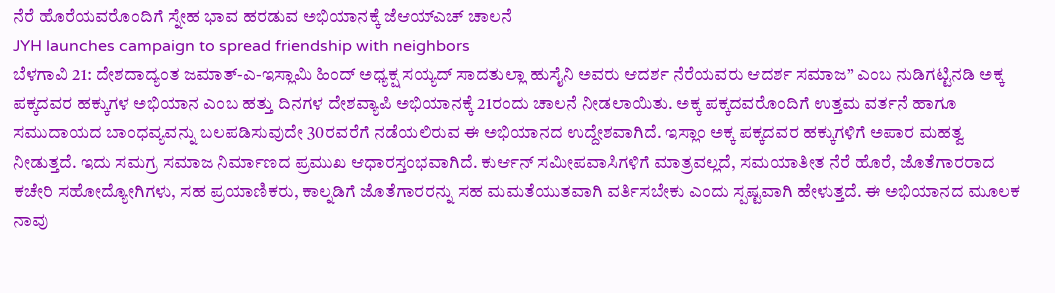ನೆರೆ ಹೊರೆಯವರೊಂದಿಗೆ ಸ್ನೇಹ ಭಾವ ಹರಡುವ ಅಭಿಯಾನಕ್ಕೆ ಜೆಆಯ್ಎಚ್ ಚಾಲನೆ
JYH launches campaign to spread friendship with neighbors
ಬೆಳಗಾವಿ 21: ದೇಶದಾದ್ಯಂತ ಜಮಾತ್-ಎ-ಇಸ್ಲಾಮಿ ಹಿಂದ್ ಅಧ್ಯಕ್ಷ ಸಯ್ಯದ್ ಸಾದತುಲ್ಲಾ ಹುಸೈನಿ ಅವರು ಆದರ್ಶ ನೆರೆಯವರು ಆದರ್ಶ ಸಮಾಜ” ಎಂಬ ನುಡಿಗಟ್ಟಿನಡಿ ಅಕ್ಕ ಪಕ್ಕದವರ ಹಕ್ಕುಗಳ ಅಭಿಯಾನ ಎಂಬ ಹತ್ತು ದಿನಗಳ ದೇಶವ್ಯಾಪಿ ಅಭಿಯಾನಕ್ಕೆ 21ರಂದು ಚಾಲನೆ ನೀಡಲಾಯಿತು. ಅಕ್ಕ ಪಕ್ಕದವರೊಂದಿಗೆ ಉತ್ತಮ ವರ್ತನೆ ಹಾಗೂ ಸಮುದಾಯದ ಬಾಂಧವ್ಯವನ್ನು ಬಲಪಡಿಸುವುದೇ 30ರವರೆಗೆ ನಡೆಯಲಿರುವ ಈ ಅಭಿಯಾನದ ಉದ್ದೇಶವಾಗಿದೆ. ಇಸ್ಲಾಂ ಅಕ್ಕ ಪಕ್ಕದವರ ಹಕ್ಕುಗಳಿಗೆ ಅಪಾರ ಮಹತ್ವ ನೀಡುತ್ತದೆ. ಇದು ಸಮಗ್ರ ಸಮಾಜ ನಿರ್ಮಾಣದ ಪ್ರಮುಖ ಆಧಾರಸ್ತಂಭವಾಗಿದೆ. ಕುರ್ಆನ್ ಸಮೀಪವಾಸಿಗಳಿಗೆ ಮಾತ್ರವಲ್ಲದೆ, ಸಮಯಾತೀತ ನೆರೆ ಹೊರೆ, ಜೊತೆಗಾರರಾದ ಕಚೇರಿ ಸಹೋದ್ಯೋಗಿಗಳು, ಸಹ ಪ್ರಯಾಣಿಕರು, ಕಾಲ್ನಡಿಗೆ ಜೊತೆಗಾರರನ್ನು ಸಹ ಮಮತೆಯುತವಾಗಿ ವರ್ತಿಸಬೇಕು ಎಂದು ಸ್ಪಷ್ಟವಾಗಿ ಹೇಳುತ್ತದೆ. ಈ ಅಭಿಯಾನದ ಮೂಲಕ ನಾವು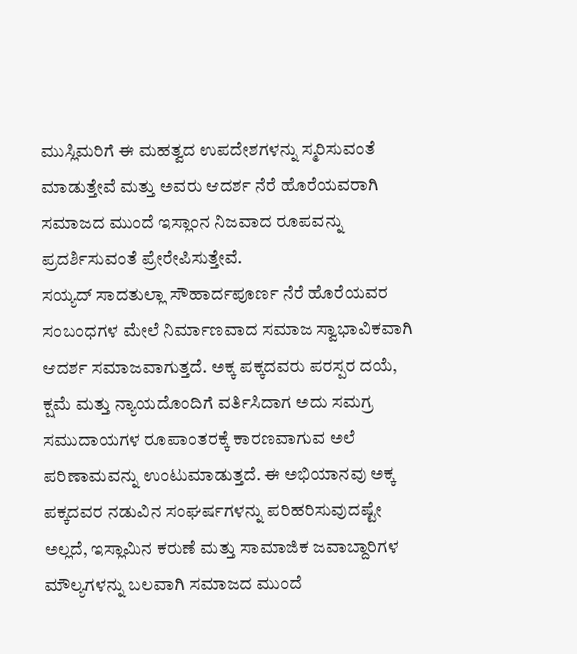ಮುಸ್ಲಿಮರಿಗೆ ಈ ಮಹತ್ವದ ಉಪದೇಶಗಳನ್ನು ಸ್ಮರಿಸುವಂತೆ ಮಾಡುತ್ತೇವೆ ಮತ್ತು ಅವರು ಆದರ್ಶ ನೆರೆ ಹೊರೆಯವರಾಗಿ ಸಮಾಜದ ಮುಂದೆ ಇಸ್ಲಾಂನ ನಿಜವಾದ ರೂಪವನ್ನು ಪ್ರದರ್ಶಿಸುವಂತೆ ಪ್ರೇರೇಪಿಸುತ್ತೇವೆ.
ಸಯ್ಯದ್ ಸಾದತುಲ್ಲಾ ಸೌಹಾರ್ದಪೂರ್ಣ ನೆರೆ ಹೊರೆಯವರ ಸಂಬಂಧಗಳ ಮೇಲೆ ನಿರ್ಮಾಣವಾದ ಸಮಾಜ ಸ್ವಾಭಾವಿಕವಾಗಿ ಆದರ್ಶ ಸಮಾಜವಾಗುತ್ತದೆ. ಅಕ್ಕ ಪಕ್ಕದವರು ಪರಸ್ಪರ ದಯೆ, ಕ್ಷಮೆ ಮತ್ತು ನ್ಯಾಯದೊಂದಿಗೆ ವರ್ತಿಸಿದಾಗ ಅದು ಸಮಗ್ರ ಸಮುದಾಯಗಳ ರೂಪಾಂತರಕ್ಕೆ ಕಾರಣವಾಗುವ ಅಲೆ ಪರಿಣಾಮವನ್ನು ಉಂಟುಮಾಡುತ್ತದೆ. ಈ ಅಭಿಯಾನವು ಅಕ್ಕ ಪಕ್ಕದವರ ನಡುವಿನ ಸಂಘರ್ಷಗಳನ್ನು ಪರಿಹರಿಸುವುದಷ್ಟೇ ಅಲ್ಲದೆ, ಇಸ್ಲಾಮಿನ ಕರುಣೆ ಮತ್ತು ಸಾಮಾಜಿಕ ಜವಾಬ್ದಾರಿಗಳ ಮೌಲ್ಯಗಳನ್ನು ಬಲವಾಗಿ ಸಮಾಜದ ಮುಂದೆ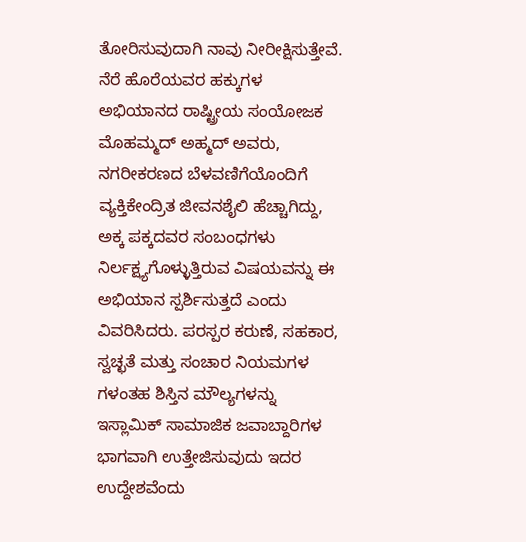ತೋರಿಸುವುದಾಗಿ ನಾವು ನೀರೀಕ್ಷಿಸುತ್ತೇವೆ. ನೆರೆ ಹೊರೆಯವರ ಹಕ್ಕುಗಳ ಅಭಿಯಾನದ ರಾಷ್ಟ್ರೀಯ ಸಂಯೋಜಕ ಮೊಹಮ್ಮದ್ ಅಹ್ಮದ್ ಅವರು, ನಗರೀಕರಣದ ಬೆಳವಣಿಗೆಯೊಂದಿಗೆ ವ್ಯಕ್ತಿಕೇಂದ್ರಿತ ಜೀವನಶೈಲಿ ಹೆಚ್ಚಾಗಿದ್ದು, ಅಕ್ಕ ಪಕ್ಕದವರ ಸಂಬಂಧಗಳು ನಿರ್ಲಕ್ಷ್ಯಗೊಳ್ಳುತ್ತಿರುವ ವಿಷಯವನ್ನು ಈ ಅಭಿಯಾನ ಸ್ಪರ್ಶಿಸುತ್ತದೆ ಎಂದು ವಿವರಿಸಿದರು. ಪರಸ್ಪರ ಕರುಣೆ, ಸಹಕಾರ, ಸ್ವಚ್ಛತೆ ಮತ್ತು ಸಂಚಾರ ನಿಯಮಗಳ ಗಳಂತಹ ಶಿಸ್ತಿನ ಮೌಲ್ಯಗಳನ್ನು ಇಸ್ಲಾಮಿಕ್ ಸಾಮಾಜಿಕ ಜವಾಬ್ದಾರಿಗಳ ಭಾಗವಾಗಿ ಉತ್ತೇಜಿಸುವುದು ಇದರ ಉದ್ದೇಶವೆಂದು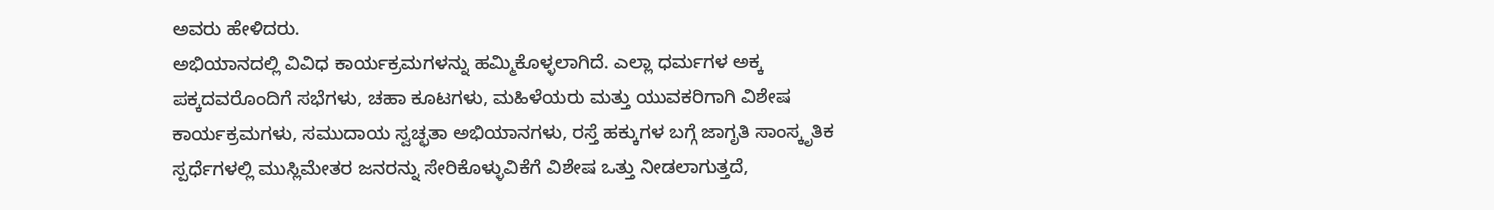ಅವರು ಹೇಳಿದರು.
ಅಭಿಯಾನದಲ್ಲಿ ವಿವಿಧ ಕಾರ್ಯಕ್ರಮಗಳನ್ನು ಹಮ್ಮಿಕೊಳ್ಳಲಾಗಿದೆ. ಎಲ್ಲಾ ಧರ್ಮಗಳ ಅಕ್ಕ ಪಕ್ಕದವರೊಂದಿಗೆ ಸಭೆಗಳು, ಚಹಾ ಕೂಟಗಳು, ಮಹಿಳೆಯರು ಮತ್ತು ಯುವಕರಿಗಾಗಿ ವಿಶೇಷ ಕಾರ್ಯಕ್ರಮಗಳು, ಸಮುದಾಯ ಸ್ವಚ್ಛತಾ ಅಭಿಯಾನಗಳು, ರಸ್ತೆ ಹಕ್ಕುಗಳ ಬಗ್ಗೆ ಜಾಗೃತಿ ಸಾಂಸ್ಕೃತಿಕ ಸ್ಪರ್ಧೆಗಳಲ್ಲಿ ಮುಸ್ಲಿಮೇತರ ಜನರನ್ನು ಸೇರಿಕೊಳ್ಳುವಿಕೆಗೆ ವಿಶೇಷ ಒತ್ತು ನೀಡಲಾಗುತ್ತದೆ,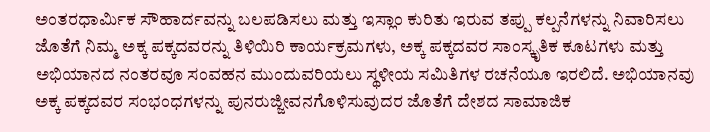ಅಂತರಧಾರ್ಮಿಕ ಸೌಹಾರ್ದವನ್ನು ಬಲಪಡಿಸಲು ಮತ್ತು ಇಸ್ಲಾಂ ಕುರಿತು ಇರುವ ತಪ್ಪು ಕಲ್ಪನೆಗಳನ್ನು ನಿವಾರಿಸಲು ಜೊತೆಗೆ ನಿಮ್ಮ ಅಕ್ಕ ಪಕ್ಕದವರನ್ನು ತಿಳಿಯಿರಿ ಕಾರ್ಯಕ್ರಮಗಳು, ಅಕ್ಕ ಪಕ್ಕದವರ ಸಾಂಸ್ಕೃತಿಕ ಕೂಟಗಳು ಮತ್ತು ಅಭಿಯಾನದ ನಂತರವೂ ಸಂವಹನ ಮುಂದುವರಿಯಲು ಸ್ಥಳೀಯ ಸಮಿತಿಗಳ ರಚನೆಯೂ ಇರಲಿದೆ. ಅಭಿಯಾನವು ಅಕ್ಕ ಪಕ್ಕದವರ ಸಂಭಂಧಗಳನ್ನು ಪುನರುಜ್ಜೀವನಗೊಳಿಸುವುದರ ಜೊತೆಗೆ ದೇಶದ ಸಾಮಾಜಿಕ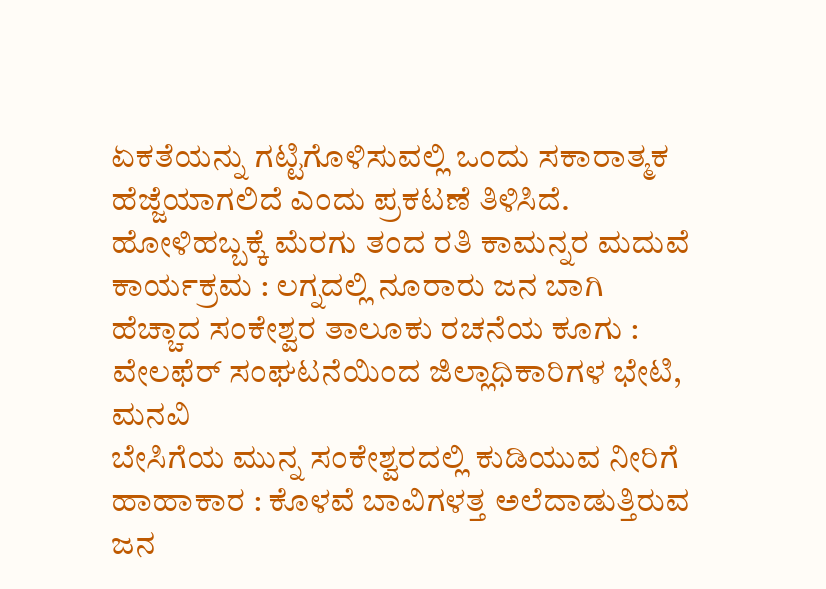ಏಕತೆಯನ್ನು ಗಟ್ಟಿಗೊಳಿಸುವಲ್ಲಿ ಒಂದು ಸಕಾರಾತ್ಮಕ ಹೆಜ್ಜೆಯಾಗಲಿದೆ ಎಂದು ಪ್ರಕಟಣೆ ತಿಳಿಸಿದೆ.
ಹೋಳಿಹಬ್ಬಕ್ಕೆ ಮೆರಗು ತಂದ ರತಿ ಕಾಮನ್ನರ ಮದುವೆ ಕಾರ್ಯಕ್ರಮ : ಲಗ್ನದಲ್ಲಿ ನೂರಾರು ಜನ ಬಾಗಿ
ಹೆಚ್ಚಾದ ಸಂಕೇಶ್ವರ ತಾಲೂಕು ರಚನೆಯ ಕೂಗು : ವೇಲಫೆರ್ ಸಂಘಟನೆಯಿಂದ ಜಿಲ್ಲಾಧಿಕಾರಿಗಳ ಭೇಟಿ, ಮನವಿ
ಬೇಸಿಗೆಯ ಮುನ್ನ ಸಂಕೇಶ್ವರದಲ್ಲಿ ಕುಡಿಯುವ ನೀರಿಗೆ ಹಾಹಾಕಾರ : ಕೊಳವೆ ಬಾವಿಗಳತ್ತ ಅಲೆದಾಡುತ್ತಿರುವ ಜನ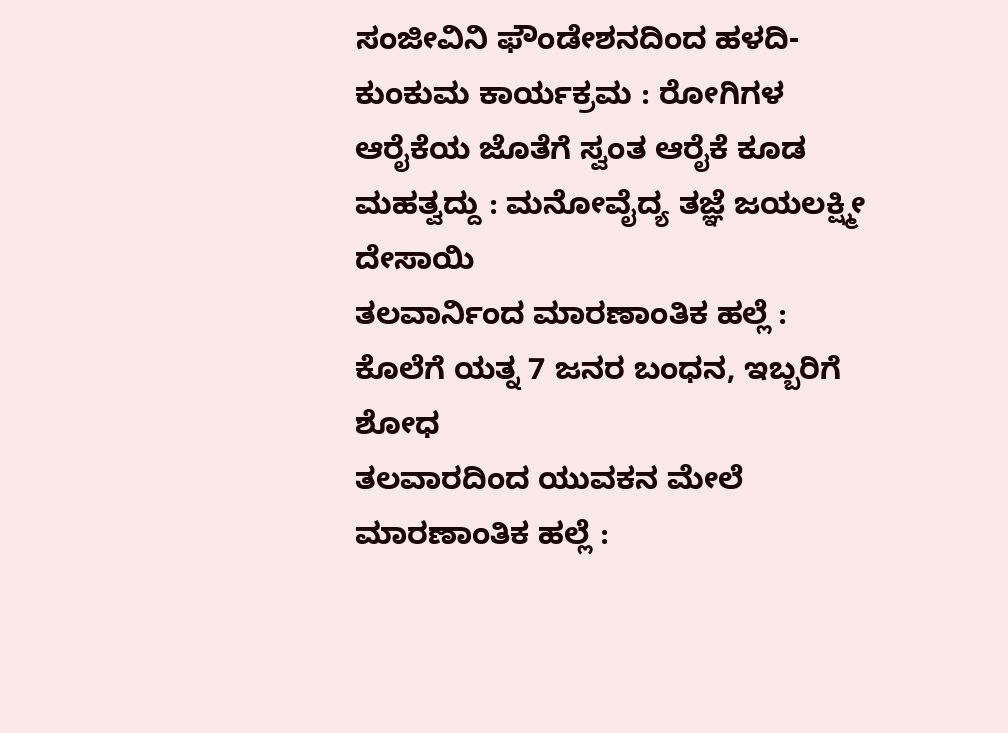ಸಂಜೀವಿನಿ ಫೌಂಡೇಶನದಿಂದ ಹಳದಿ-ಕುಂಕುಮ ಕಾರ್ಯಕ್ರಮ : ರೋಗಿಗಳ ಆರೈಕೆಯ ಜೊತೆಗೆ ಸ್ವಂತ ಆರೈಕೆ ಕೂಡ ಮಹತ್ವದ್ದು : ಮನೋವೈದ್ಯ ತಜ್ಞೆ ಜಯಲಕ್ಷ್ಮೀ ದೇಸಾಯಿ
ತಲವಾರ್ನಿಂದ ಮಾರಣಾಂತಿಕ ಹಲ್ಲೆ : ಕೊಲೆಗೆ ಯತ್ನ 7 ಜನರ ಬಂಧನ, ಇಬ್ಬರಿಗೆ ಶೋಧ
ತಲವಾರದಿಂದ ಯುವಕನ ಮೇಲೆ ಮಾರಣಾಂತಿಕ ಹಲ್ಲೆ :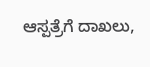ಆಸ್ಪತ್ರೆಗೆ ದಾಖಲು,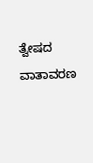ತ್ವೇಷದ ವಾತಾವರಣ